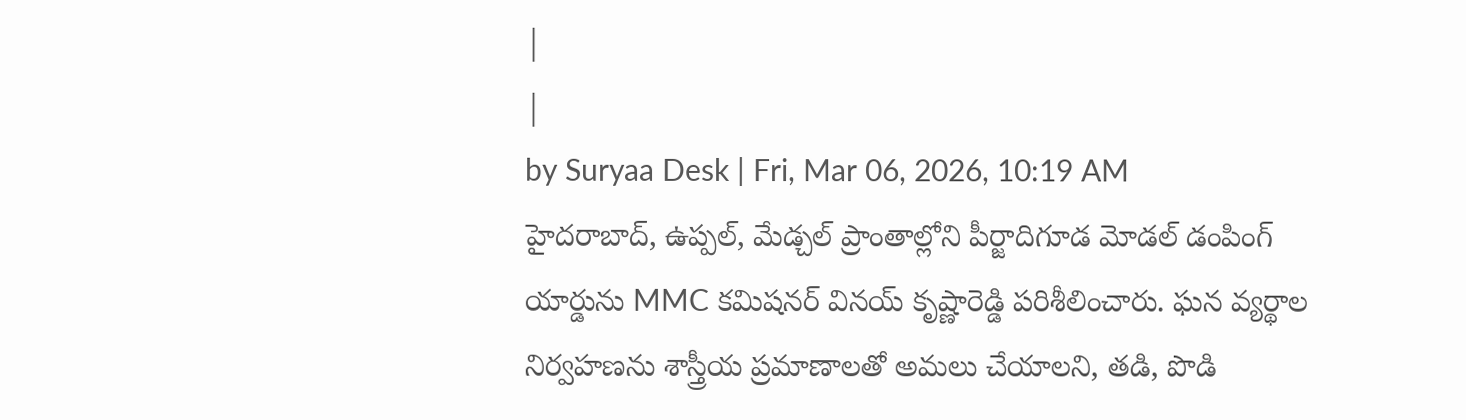|
|
by Suryaa Desk | Fri, Mar 06, 2026, 10:19 AM
హైదరాబాద్, ఉప్పల్, మేడ్చల్ ప్రాంతాల్లోని పీర్జాదిగూడ మోడల్ డంపింగ్ యార్డును MMC కమిషనర్ వినయ్ కృష్ణారెడ్డి పరిశీలించారు. ఘన వ్యర్థాల నిర్వహణను శాస్త్రీయ ప్రమాణాలతో అమలు చేయాలని, తడి, పొడి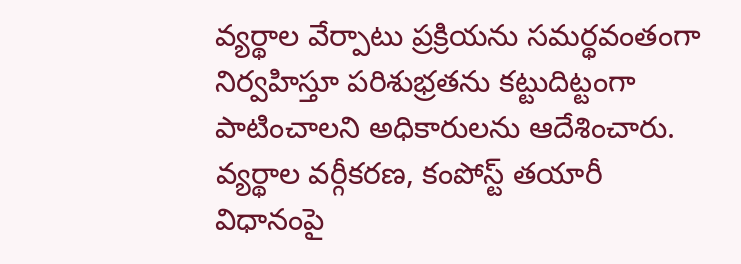వ్యర్థాల వేర్పాటు ప్రక్రియను సమర్థవంతంగా నిర్వహిస్తూ పరిశుభ్రతను కట్టుదిట్టంగా పాటించాలని అధికారులను ఆదేశించారు. వ్యర్థాల వర్గీకరణ, కంపోస్ట్ తయారీ విధానంపై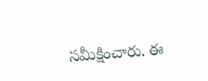సమీక్షించారు. ఈ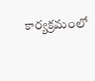కార్యక్రమంలో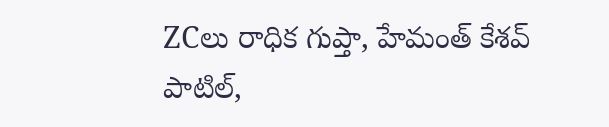ZCలు రాధిక గుప్తా, హేమంత్ కేశవ్ పాటిల్,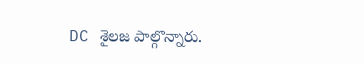DC శైలజ పాల్గొన్నారు.